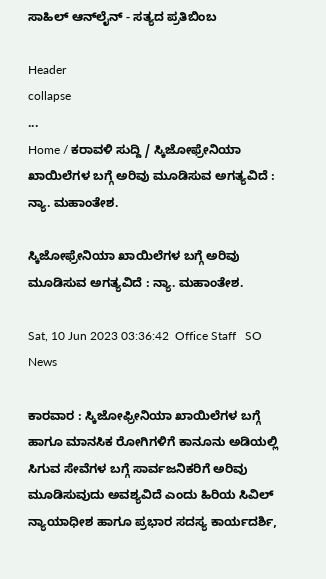ಸಾಹಿಲ್ ಆನ್‌ಲೈನ್ - ಸತ್ಯದ ಪ್ರತಿಬಿಂಬ

Header
collapse
...
Home / ಕರಾವಳಿ ಸುದ್ದಿ / ಸ್ಕಿಜೋಫ್ರೇನಿಯಾ ಖಾಯಿಲೆಗಳ ಬಗ್ಗೆ ಅರಿವು ಮೂಡಿಸುವ ಅಗತ್ಯವಿದೆ : ನ್ಯಾ. ಮಹಾಂತೇಶ.

ಸ್ಕಿಜೋಫ್ರೇನಿಯಾ ಖಾಯಿಲೆಗಳ ಬಗ್ಗೆ ಅರಿವು ಮೂಡಿಸುವ ಅಗತ್ಯವಿದೆ : ನ್ಯಾ. ಮಹಾಂತೇಶ.

Sat, 10 Jun 2023 03:36:42  Office Staff   SO News

ಕಾರವಾರ : ಸ್ಕಿಜೋಫ್ರೀನಿಯಾ ಖಾಯಿಲೆಗಳ ಬಗ್ಗೆ ಹಾಗೂ ಮಾನಸಿಕ ರೋಗಿಗಳಿಗೆ ಕಾನೂನು ಅಡಿಯಲ್ಲಿ ಸಿಗುವ ಸೇವೆಗಳ ಬಗ್ಗೆ ಸಾರ್ವಜನಿಕರಿಗೆ ಅರಿವು ಮೂಡಿಸುವುದು ಅವಶ್ಯವಿದೆ ಎಂದು ಹಿರಿಯ ಸಿವಿಲ್ ನ್ಯಾಯಾಧೀಶ ಹಾಗೂ ಪ್ರಭಾರ ಸದಸ್ಯ ಕಾರ್ಯದರ್ಶಿ,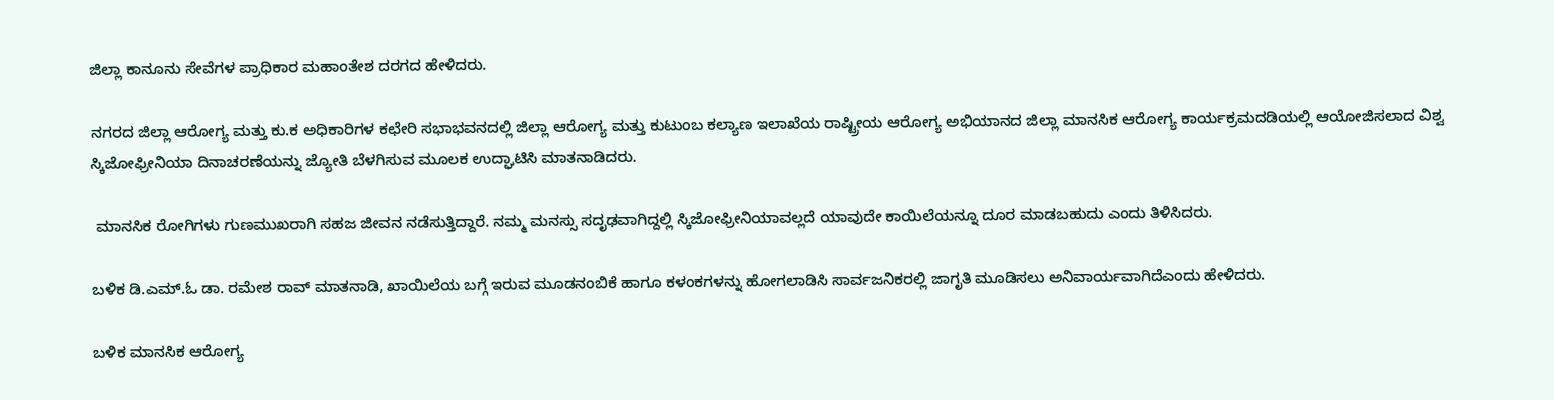ಜಿಲ್ಲಾ ಕಾನೂನು ಸೇವೆಗಳ ಪ್ರಾಧಿಕಾರ ಮಹಾಂತೇಶ ದರಗದ ಹೇಳಿದರು.

ನಗರದ ಜಿಲ್ಲಾ ಆರೋಗ್ಯ ಮತ್ತು ಕು.ಕ ಅಧಿಕಾರಿಗಳ ಕಛೇರಿ ಸಭಾಭವನದಲ್ಲಿ ಜಿಲ್ಲಾ ಆರೋಗ್ಯ ಮತ್ತು ಕುಟುಂಬ ಕಲ್ಯಾಣ ಇಲಾಖೆಯ ರಾಷ್ಟ್ರೀಯ ಆರೋಗ್ಯ ಅಭಿಯಾನದ ಜಿಲ್ಲಾ ಮಾನಸಿಕ ಆರೋಗ್ಯ ಕಾರ್ಯಕ್ರಮದಡಿಯಲ್ಲಿ ಆಯೋಜಿಸಲಾದ ವಿಶ್ವ ಸ್ಕಿಜೋಫ್ರೀನಿಯಾ ದಿನಾಚರಣೆಯನ್ನು ಜ್ಯೋತಿ ಬೆಳಗಿಸುವ ಮೂಲಕ ಉದ್ಘಾಟಿಸಿ ಮಾತನಾಡಿದರು.

 ಮಾನಸಿಕ ರೋಗಿಗಳು ಗುಣಮುಖರಾಗಿ ಸಹಜ ಜೀವನ ನಡೆಸುತ್ತಿದ್ದಾರೆ. ನಮ್ಮ ಮನಸ್ಸು ಸದೃಢವಾಗಿದ್ದಲ್ಲಿ ಸ್ಕಿಜೋಫ್ರೀನಿಯಾವಲ್ಲದೆ ಯಾವುದೇ ಕಾಯಿಲೆಯನ್ನೂ ದೂರ ಮಾಡಬಹುದು ಎಂದು ತಿಳಿಸಿದರು.

ಬಳಿಕ ಡಿ.ಎಮ್.ಓ ಡಾ. ರಮೇಶ ರಾವ್ ಮಾತನಾಡಿ, ಖಾಯಿಲೆಯ ಬಗ್ಗೆ ಇರುವ ಮೂಡನಂಬಿಕೆ ಹಾಗೂ ಕಳಂಕಗಳನ್ನು ಹೋಗಲಾಡಿಸಿ ಸಾರ್ವಜನಿಕರಲ್ಲಿ ಜಾಗೃತಿ ಮೂಡಿಸಲು ಅನಿವಾರ್ಯವಾಗಿದೆಎಂದು ಹೇಳಿದರು.

ಬಳಿಕ ಮಾನಸಿಕ ಆರೋಗ್ಯ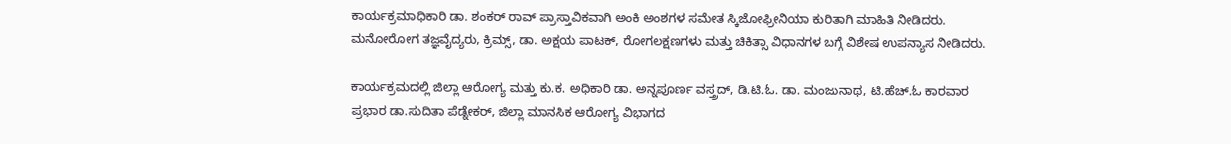ಕಾರ್ಯಕ್ರಮಾಧಿಕಾರಿ ಡಾ. ಶಂಕರ್ ರಾವ್ ಪ್ರಾಸ್ತಾವಿಕವಾಗಿ ಅಂಕಿ ಅಂಶಗಳ ಸಮೇತ ಸ್ಕಿಜೋಫ್ರೀನಿಯಾ ಕುರಿತಾಗಿ ಮಾಹಿತಿ ನೀಡಿದರು.  ಮನೋರೋಗ ತಜ್ಞವೈದ್ಯರು, ಕ್ರಿಮ್ಸ್, ಡಾ. ಅಕ್ಷಯ ಪಾಟಕ್, ರೋಗಲಕ್ಷಣಗಳು ಮತ್ತು ಚಿಕಿತ್ಸಾ ವಿಧಾನಗಳ ಬಗ್ಗೆ ವಿಶೇಷ ಉಪನ್ಯಾಸ ನೀಡಿದರು.

ಕಾರ್ಯಕ್ರಮದಲ್ಲಿ ಜಿಲ್ಲಾ ಆರೋಗ್ಯ ಮತ್ತು ಕು.ಕ. ಅಧಿಕಾರಿ ಡಾ. ಅನ್ನಪೂರ್ಣ ವಸ್ತ್ರದ್, ಡಿ.ಟಿ.ಓ. ಡಾ. ಮಂಜುನಾಥ, ಟಿ.ಹೆಚ್.ಓ ಕಾರವಾರ ಪ್ರಭಾರ ಡಾ.ಸುದಿತಾ ಪೆಡ್ನೇಕರ್, ಜಿಲ್ಲಾ ಮಾನಸಿಕ ಆರೋಗ್ಯ ವಿಭಾಗದ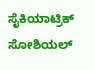ಸೈಕಿಯಾಟ್ರಿಕ್ ಸೋಶಿಯಲ್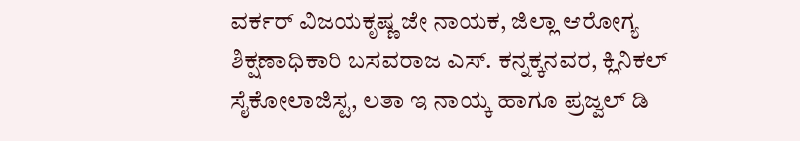ವರ್ಕರ್ ವಿಜಯಕೃಷ್ಣ ಜೇ ನಾಯಕ, ಜಿಲ್ಲಾ ಆರೋಗ್ಯ ಶಿಕ್ಷಣಾಧಿಕಾರಿ ಬಸವರಾಜ ಎಸ್. ಕನ್ನಕ್ಕನವರ, ಕ್ಲಿನಿಕಲ್ ಸೈಕೋಲಾಜಿಸ್ಟ, ಲತಾ ಇ ನಾಯ್ಕ ಹಾಗೂ ಪ್ರಜ್ವಲ್ ಡಿ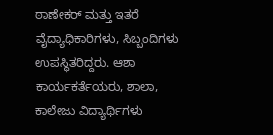ಠಾಣೇಕರ್ ಮತ್ತು ಇತರೆ ವೈದ್ಯಾಧಿಕಾರಿಗಳು, ಸಿಬ್ಬಂದಿಗಳು ಉಪಸ್ಥಿತರಿದ್ದರು. ಆಶಾ ಕಾರ್ಯಕರ್ತೆಯರು, ಶಾಲಾ, ಕಾಲೇಜು ವಿದ್ಯಾರ್ಥಿಗಳು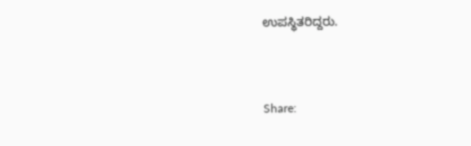ಉಪಸ್ಥಿತರಿದ್ದರು.


Share: